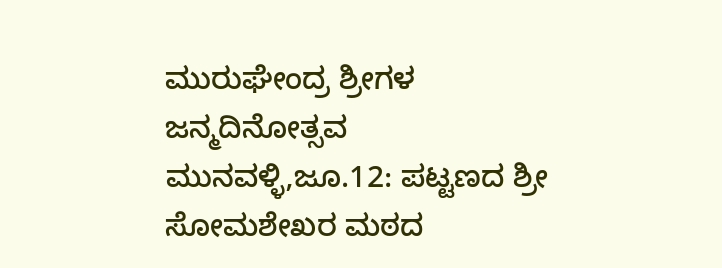ಮುರುಘೇಂದ್ರ ಶ್ರೀಗಳ ಜನ್ಮದಿನೋತ್ಸವ
ಮುನವಳ್ಳಿ,ಜೂ.12: ಪಟ್ಟಣದ ಶ್ರೀ ಸೋಮಶೇಖರ ಮಠದ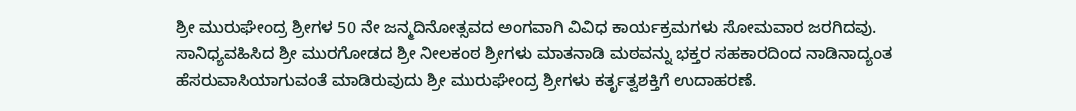ಶ್ರೀ ಮುರುಘೇಂದ್ರ ಶ್ರೀಗಳ 50 ನೇ ಜನ್ಮದಿನೋತ್ಸವದ ಅಂಗವಾಗಿ ವಿವಿಧ ಕಾರ್ಯಕ್ರಮಗಳು ಸೋಮವಾರ ಜರಗಿದವು.
ಸಾನಿಧ್ಯವಹಿಸಿದ ಶ್ರೀ ಮುರಗೋಡದ ಶ್ರೀ ನೀಲಕಂಠ ಶ್ರೀಗಳು ಮಾತನಾಡಿ ಮಠವನ್ನು ಭಕ್ತರ ಸಹಕಾರದಿಂದ ನಾಡಿನಾದ್ಯಂತ ಹೆಸರುವಾಸಿಯಾಗುವಂತೆ ಮಾಡಿರುವುದು ಶ್ರೀ ಮುರುಘೇಂದ್ರ ಶ್ರೀಗಳು ಕರ್ತೃತ್ವಶಕ್ತಿಗೆ ಉದಾಹರಣೆ.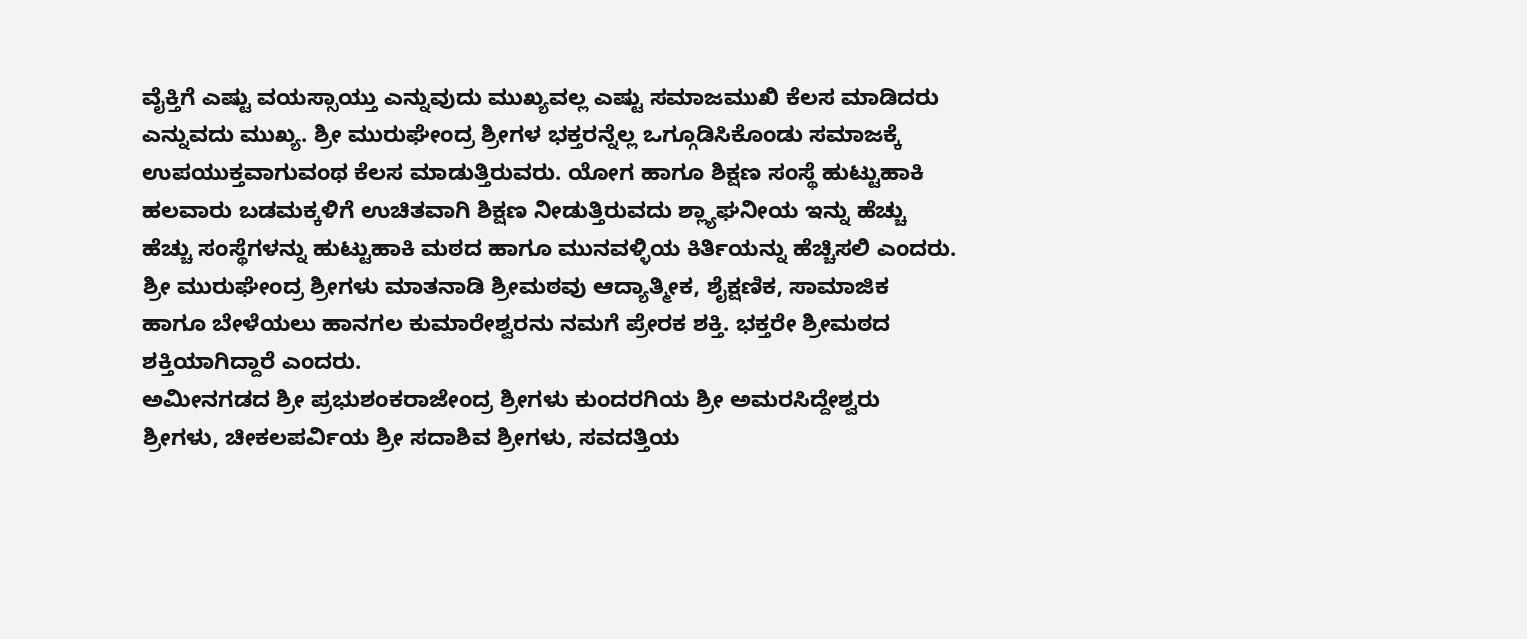ವೈಕ್ತಿಗೆ ಎಷ್ಟು ವಯಸ್ಸಾಯ್ತು ಎನ್ನುವುದು ಮುಖ್ಯವಲ್ಲ ಎಷ್ಟು ಸಮಾಜಮುಖಿ ಕೆಲಸ ಮಾಡಿದರು ಎನ್ನುವದು ಮುಖ್ಯ. ಶ್ರೀ ಮುರುಘೇಂದ್ರ ಶ್ರೀಗಳ ಭಕ್ತರನ್ನೆಲ್ಲ ಒಗ್ಗೂಡಿಸಿಕೊಂಡು ಸಮಾಜಕ್ಕೆ ಉಪಯುಕ್ತವಾಗುವಂಥ ಕೆಲಸ ಮಾಡುತ್ತಿರುವರು. ಯೋಗ ಹಾಗೂ ಶಿಕ್ಷಣ ಸಂಸ್ಥೆ ಹುಟ್ಟುಹಾಕಿ ಹಲವಾರು ಬಡಮಕ್ಕಳಿಗೆ ಉಚಿತವಾಗಿ ಶಿಕ್ಷಣ ನೀಡುತ್ತಿರುವದು ಶ್ಲ್ಯಾಘನೀಯ ಇನ್ನು ಹೆಚ್ಚು ಹೆಚ್ಚು ಸಂಸ್ಥೆಗಳನ್ನು ಹುಟ್ಟುಹಾಕಿ ಮಠದ ಹಾಗೂ ಮುನವಳ್ಳಿಯ ಕಿರ್ತಿಯನ್ನು ಹೆಚ್ಚಿಸಲಿ ಎಂದರು.
ಶ್ರೀ ಮುರುಘೇಂದ್ರ ಶ್ರೀಗಳು ಮಾತನಾಡಿ ಶ್ರೀಮಠವು ಆದ್ಯಾತ್ಮೀಕ, ಶೈಕ್ಷಣಿಕ, ಸಾಮಾಜಿಕ ಹಾಗೂ ಬೇಳೆಯಲು ಹಾನಗಲ ಕುಮಾರೇಶ್ವರನು ನಮಗೆ ಪ್ರೇರಕ ಶಕ್ತಿ. ಭಕ್ತರೇ ಶ್ರೀಮಠದ ಶಕ್ತಿಯಾಗಿದ್ದಾರೆ ಎಂದರು.
ಅಮೀನಗಡದ ಶ್ರೀ ಪ್ರಭುಶಂಕರಾಜೇಂದ್ರ ಶ್ರೀಗಳು ಕುಂದರಗಿಯ ಶ್ರೀ ಅಮರಸಿದ್ದೇಶ್ವರು ಶ್ರೀಗಳು, ಚೀಕಲಪರ್ವಿಯ ಶ್ರೀ ಸದಾಶಿವ ಶ್ರೀಗಳು, ಸವದತ್ತಿಯ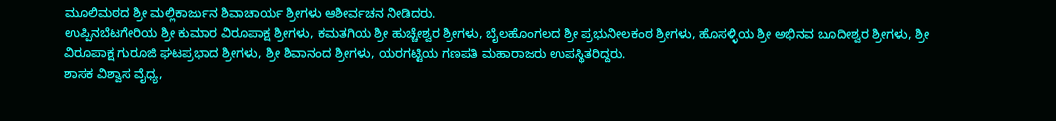ಮೂಲಿಮಠದ ಶ್ರೀ ಮಲ್ಲಿಕಾರ್ಜುನ ಶಿವಾಚಾರ್ಯ ಶ್ರೀಗಳು ಆಶೀರ್ವಚನ ನೀಡಿದರು.
ಉಪ್ಪಿನಬೆಟಗೇರಿಯ ಶ್ರೀ ಕುಮಾರ ವಿರೂಪಾಕ್ಷ ಶ್ರೀಗಳು, ಕಮತಗಿಯ ಶ್ರೀ ಹುಚ್ಚೇಶ್ವರ ಶ್ರೀಗಳು, ಬೈಲಹೊಂಗಲದ ಶ್ರೀ ಪ್ರಭುನೀಲಕಂಠ ಶ್ರೀಗಳು, ಹೊಸಳ್ಳಿಯ ಶ್ರೀ ಅಭಿನವ ಬೂದೀಶ್ವರ ಶ್ರೀಗಳು, ಶ್ರೀ ವಿರೂಪಾಕ್ಷ ಗುರೂಜಿ ಘಟಪ್ರಭಾದ ಶ್ರೀಗಳು, ಶ್ರೀ ಶಿವಾನಂದ ಶ್ರೀಗಳು, ಯರಗಟ್ಟಿಯ ಗಣಪತಿ ಮಹಾರಾಜರು ಉಪಸ್ಥಿತರಿದ್ದರು.
ಶಾಸಕ ವಿಶ್ವಾಸ ವೈಧ್ಯ,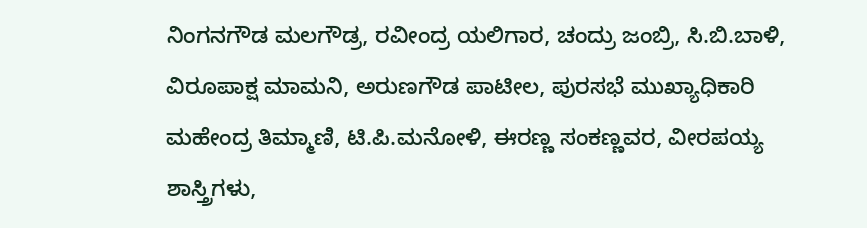ನಿಂಗನಗೌಡ ಮಲಗೌಡ್ರ, ರವೀಂದ್ರ ಯಲಿಗಾರ, ಚಂದ್ರು ಜಂಬ್ರಿ, ಸಿ.ಬಿ.ಬಾಳಿ, ವಿರೂಪಾಕ್ಷ ಮಾಮನಿ, ಅರುಣಗೌಡ ಪಾಟೀಲ, ಪುರಸಭೆ ಮುಖ್ಯಾಧಿಕಾರಿ ಮಹೇಂದ್ರ ತಿಮ್ಮಾಣಿ, ಟಿ.ಪಿ.ಮನೋಳಿ, ಈರಣ್ಣ ಸಂಕಣ್ಣವರ, ವೀರಪಯ್ಯ ಶಾಸ್ತ್ರಿಗಳು,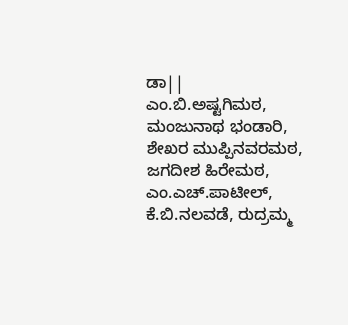ಡಾ|| ಎಂ.ಬಿ.ಅಷ್ಟಗಿಮಠ, ಮಂಜುನಾಥ ಭಂಡಾರಿ, ಶೇಖರ ಮುಪ್ಪಿನವರಮಠ, ಜಗದೀಶ ಹಿರೇಮಠ, ಎಂ.ಎಚ್.ಪಾಟೀಲ್, ಕೆ.ಬಿ.ನಲವಡೆ, ರುದ್ರಮ್ಮ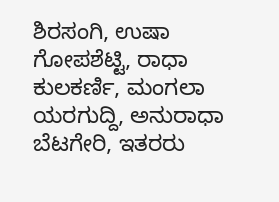ಶಿರಸಂಗಿ, ಉಷಾ ಗೋಪಶೆಟ್ಟಿ, ರಾಧಾ ಕುಲಕರ್ಣಿ, ಮಂಗಲಾ ಯರಗುದ್ದಿ, ಅನುರಾಧಾ ಬೆಟಗೇರಿ, ಇತರರು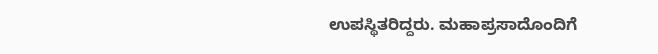ಉಪಸ್ಥಿತರಿದ್ದರು. ಮಹಾಪ್ರಸಾದೊಂದಿಗೆ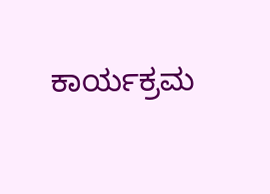ಕಾರ್ಯಕ್ರಮ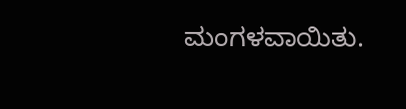ಮಂಗಳವಾಯಿತು.